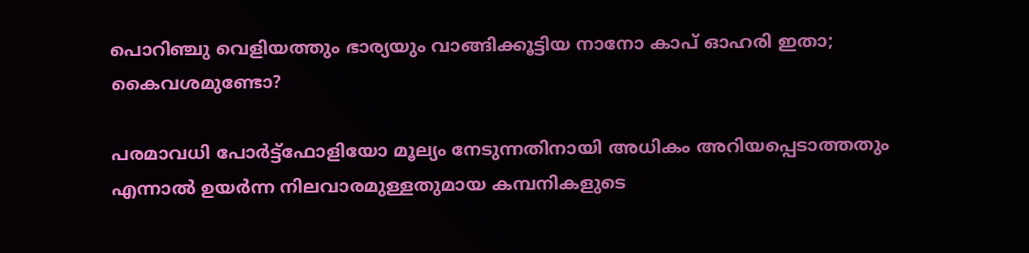പൊറിഞ്ചു വെളിയത്തും ഭാര്യയും വാങ്ങിക്കൂട്ടിയ നാനോ കാപ് ഓഹരി ഇതാ; കൈവശമുണ്ടോ?

പരമാവധി പോര്‍ട്ട്ഫോളിയോ മൂല്യം നേടുന്നതിനായി അധികം അറിയപ്പെടാത്തതും എന്നാല്‍ ഉയര്‍ന്ന നിലവാരമുള്ളതുമായ കമ്പനികളുടെ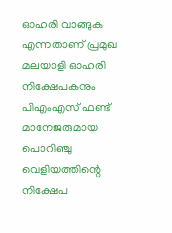ഓഹരി വാങ്ങുക എന്നതാണ് പ്രമുഖ മലയാളി ഓഹരി നിക്ഷേപകനും പിഎംഎസ് ഫണ്ട് മാനേജരുമായ പൊറിഞ്ചു വെളിയത്തിന്റെ നിക്ഷേപ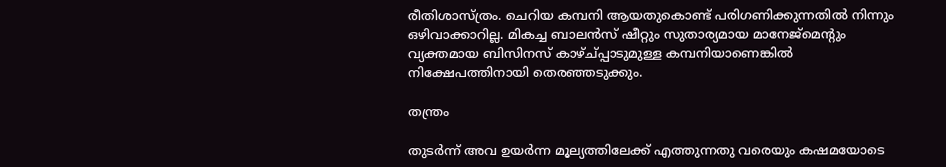രീതിശാസ്ത്രം. ചെറിയ കമ്പനി ആയതുകൊണ്ട് പരിഗണിക്കുന്നതില്‍ നിന്നും ഒഴിവാക്കാറില്ല. മികച്ച ബാലന്‍സ് ഷീറ്റും സുതാര്യമായ മാനേജ്മെന്റും വ്യക്തമായ ബിസിനസ് കാഴ്ച്പ്പാടുമുള്ള കമ്പനിയാണെങ്കില്‍ നിക്ഷേപത്തിനായി തെരഞ്ഞടുക്കും.

തന്ത്രം

തുടര്‍ന്ന് അവ ഉയര്‍ന്ന മൂല്യത്തിലേക്ക് എത്തുന്നതു വരെയും കഷമയോടെ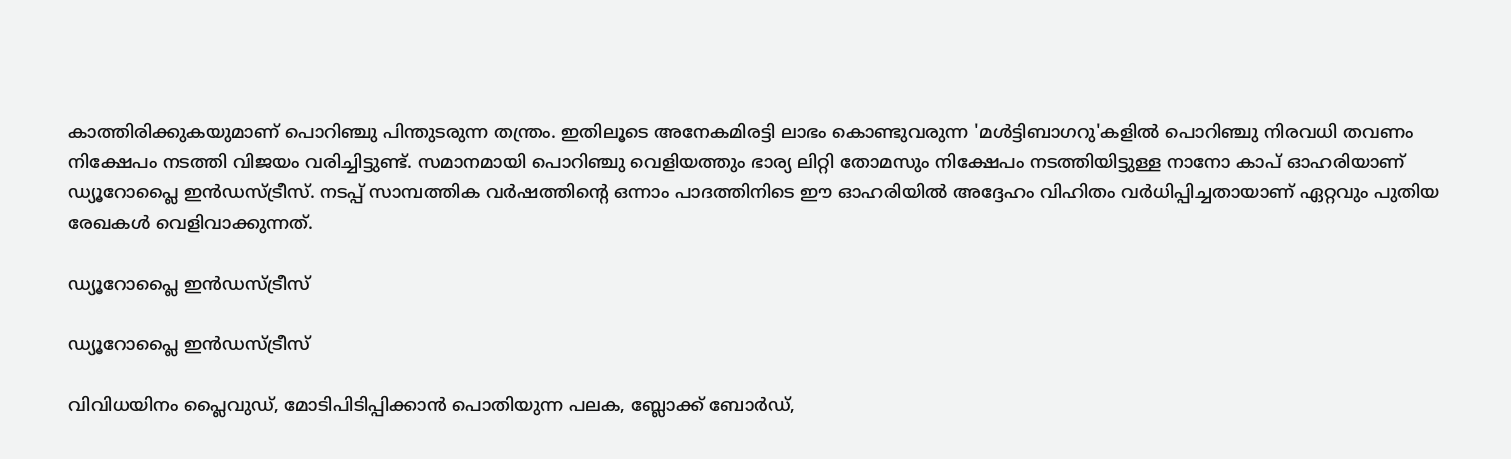കാത്തിരിക്കുകയുമാണ് പൊറിഞ്ചു പിന്തുടരുന്ന തന്ത്രം. ഇതിലൂടെ അനേകമിരട്ടി ലാഭം കൊണ്ടുവരുന്ന 'മള്‍ട്ടിബാഗറു'കളില്‍ പൊറിഞ്ചു നിരവധി തവണം നിക്ഷേപം നടത്തി വിജയം വരിച്ചിട്ടുണ്ട്. സമാനമായി പൊറിഞ്ചു വെളിയത്തും ഭാര്യ ലിറ്റി തോമസും നിക്ഷേപം നടത്തിയിട്ടുള്ള നാനോ കാപ് ഓഹരിയാണ് ഡ്യൂറോപ്ലൈ ഇന്‍ഡസ്ട്രീസ്. നടപ്പ് സാമ്പത്തിക വര്‍ഷത്തിന്റെ ഒന്നാം പാദത്തിനിടെ ഈ ഓഹരിയില്‍ അദ്ദേഹം വിഹിതം വര്‍ധിപ്പിച്ചതായാണ് ഏറ്റവും പുതിയ രേഖകള്‍ വെളിവാക്കുന്നത്.

ഡ്യൂറോപ്ലൈ ഇന്‍ഡസ്ട്രീസ്

ഡ്യൂറോപ്ലൈ ഇന്‍ഡസ്ട്രീസ്

വിവിധയിനം പ്ലൈവുഡ്, മോടിപിടിപ്പിക്കാന്‍ പൊതിയുന്ന പലക, ബ്ലോക്ക് ബോര്‍ഡ്,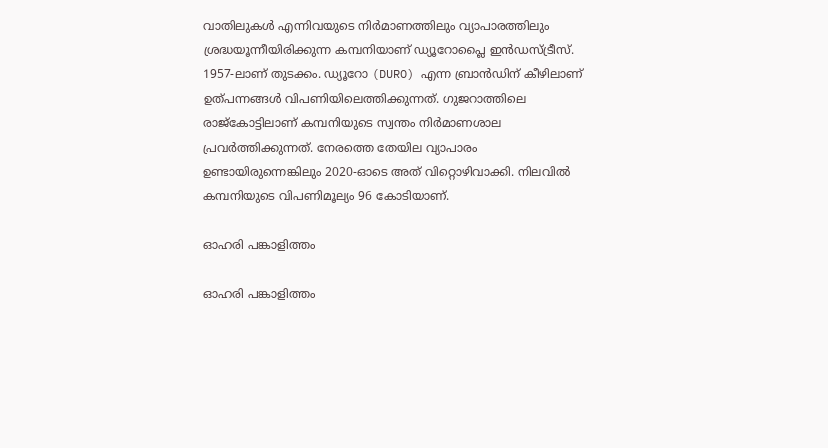വാതിലുകള്‍ എന്നിവയുടെ നിര്‍മാണത്തിലും വ്യാപാരത്തിലും ശ്രദ്ധയൂന്നീയിരിക്കുന്ന കമ്പനിയാണ് ഡ്യൂറോപ്ലൈ ഇന്‍ഡസ്ട്രീസ്. 1957-ലാണ് തുടക്കം. ഡ്യൂറോ (DURO) എന്ന ബ്രാന്‍ഡിന് കീഴിലാണ് ഉത്പന്നങ്ങള്‍ വിപണിയിലെത്തിക്കുന്നത്. ഗുജറാത്തിലെ രാജ്‌കോട്ടിലാണ് കമ്പനിയുടെ സ്വന്തം നിര്‍മാണശാല പ്രവര്‍ത്തിക്കുന്നത്. നേരത്തെ തേയില വ്യാപാരം ഉണ്ടായിരുന്നെങ്കിലും 2020-ഓടെ അത് വിറ്റൊഴിവാക്കി. നിലവിൽ കമ്പനിയുടെ വിപണിമൂല്യം 96 കോടിയാണ്.

ഓഹരി പങ്കാളിത്തം

ഓഹരി പങ്കാളിത്തം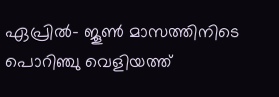ഏപ്രില്‍- ജൂണ്‍ മാസത്തിനിടെ പൊറിഞ്ചു വെളിയത്ത്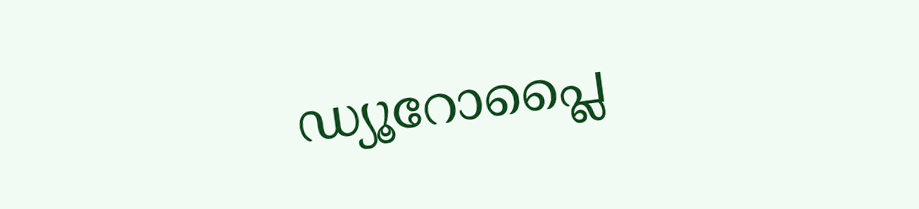ഡ്യൂറോപ്ലൈ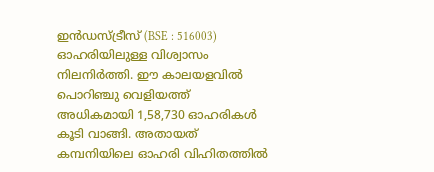ഇന്‍ഡസ്ട്രീസ് (BSE : 516003) ഓഹരിയിലുള്ള വിശ്വാസം നിലനിര്‍ത്തി. ഈ കാലയളവില്‍ പൊറിഞ്ചു വെളിയത്ത് അധികമായി 1,58,730 ഓഹരികള്‍ കൂടി വാങ്ങി. അതായത് കമ്പനിയിലെ ഓഹരി വിഹിതത്തില്‍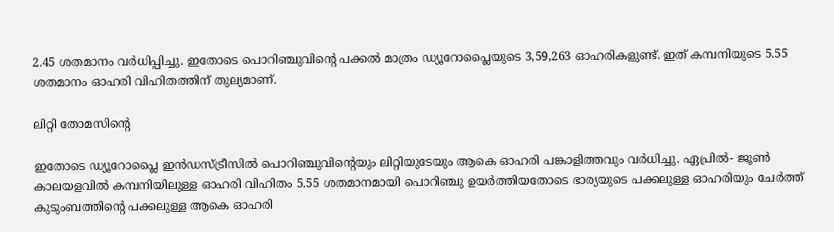2.45 ശതമാനം വര്‍ധിപ്പിച്ചു. ഇതോടെ പൊറിഞ്ചുവിന്റെ പക്കല്‍ മാത്രം ഡ്യൂറോപ്ലൈയുടെ 3,59,263 ഓഹരികളുണ്ട്. ഇത് കമ്പനിയുടെ 5.55 ശതമാനം ഓഹരി വിഹിതത്തിന് തുല്യമാണ്.

ലിറ്റി തോമസിന്റെ

ഇതോടെ ഡ്യൂറോപ്ലൈ ഇന്‍ഡസ്ട്രീസില്‍ പൊറിഞ്ചുവിന്റെയും ലിറ്റിയുടേയും ആകെ ഓഹരി പങ്കാളിത്തവും വര്‍ധിച്ചു. ഏപ്രില്‍- ജൂണ്‍ കാലയളവില്‍ കമ്പനിയിലുള്ള ഓഹരി വിഹിതം 5.55 ശതമാനമായി പൊറിഞ്ചു ഉയര്‍ത്തിയതോടെ ഭാര്യയുടെ പക്കലുള്ള ഓഹരിയും ചേര്‍ത്ത് കുടുംബത്തിന്റെ പക്കലുള്ള ആകെ ഓഹരി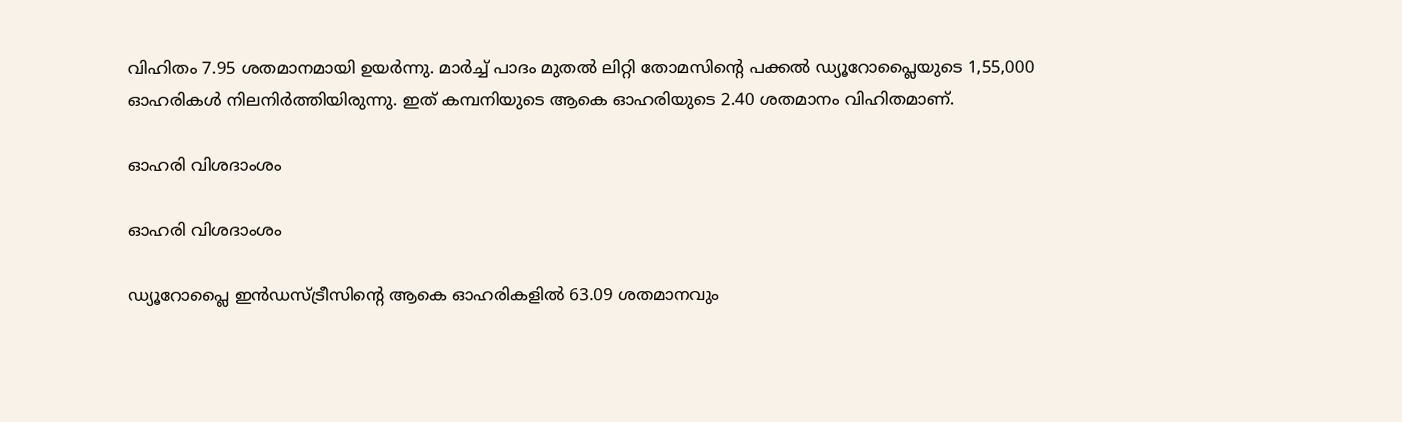വിഹിതം 7.95 ശതമാനമായി ഉയര്‍ന്നു. മാര്‍ച്ച് പാദം മുതല്‍ ലിറ്റി തോമസിന്റെ പക്കല്‍ ഡ്യൂറോപ്ലൈയുടെ 1,55,000 ഓഹരികള്‍ നിലനിര്‍ത്തിയിരുന്നു. ഇത് കമ്പനിയുടെ ആകെ ഓഹരിയുടെ 2.40 ശതമാനം വിഹിതമാണ്.

ഓഹരി വിശദാംശം

ഓഹരി വിശദാംശം

ഡ്യൂറോപ്ലൈ ഇന്‍ഡസ്ട്രീസിന്റെ ആകെ ഓഹരികളില്‍ 63.09 ശതമാനവും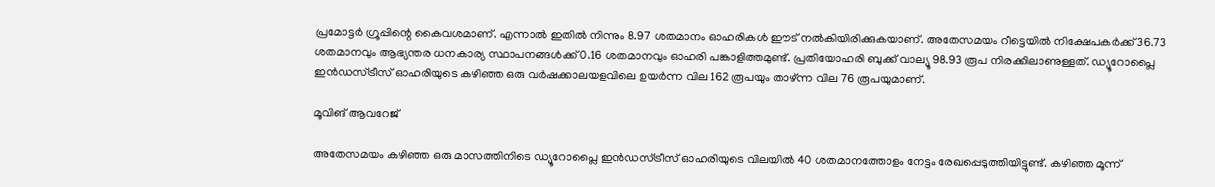പ്രമോട്ടര്‍ ഗ്രൂപ്പിന്റെ കൈവശമാണ്. എന്നാല്‍ ഇതില്‍ നിന്നും 8.97 ശതമാനം ഓഹരികള്‍ ഈട് നല്‍കിയിരിക്കുകയാണ്. അതേസമയം റീട്ടെയില്‍ നിക്ഷേപകര്‍ക്ക് 36.73 ശതമാനവും ആഭ്യന്തര ധനകാര്യ സ്ഥാപനങ്ങള്‍ക്ക് 0.16 ശതമാനവും ഓഹരി പങ്കാളിത്തമുണ്ട്. പ്രതിയോഹരി ബുക്ക് വാല്യൂ 98.93 രൂപ നിരക്കിലാണുള്ളത്. ഡ്യൂറോപ്ലൈ ഇന്‍ഡസ്ട്രീസ് ഓഹരിയുടെ കഴിഞ്ഞ ഒരു വര്‍ഷക്കാലയളവിലെ ഉയര്‍ന്ന വില 162 രൂപയും താഴ്ന്ന വില 76 രൂപയുമാണ്.

മൂവിങ് ആവറേജ്

അതേസമയം കഴിഞ്ഞ ഒരു മാസത്തിനിടെ ഡ്യൂറോപ്ലൈ ഇന്‍ഡസ്ട്രീസ് ഓഹരിയുടെ വിലയില്‍ 40 ശതമാനത്തോളം നേട്ടം രേഖപ്പെടുത്തിയിട്ടുണ്ട്. കഴിഞ്ഞ മൂന്ന്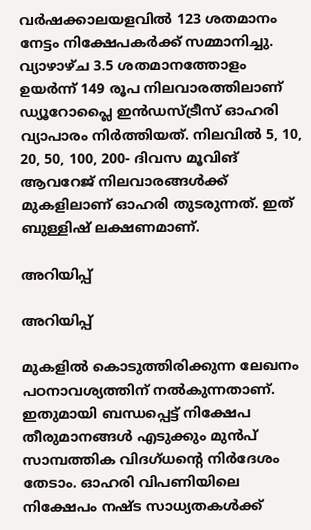വര്‍ഷക്കാലയളവില്‍ 123 ശതമാനം നേട്ടം നിക്ഷേപകര്‍ക്ക് സമ്മാനിച്ചു. വ്യാഴാഴ്ച 3.5 ശതമാനത്തോളം ഉയര്‍ന്ന് 149 രൂപ നിലവാരത്തിലാണ് ഡ്യൂറോപ്ലൈ ഇന്‍ഡസ്ട്രീസ് ഓഹരി വ്യാപാരം നിര്‍ത്തിയത്. നിലവില്‍ 5, 10, 20, 50, 100, 200- ദിവസ മൂവിങ് ആവറേജ് നിലവാരങ്ങള്‍ക്ക് മുകളിലാണ് ഓഹരി തുടരുന്നത്. ഇത് ബുള്ളിഷ് ലക്ഷണമാണ്.

അറിയിപ്പ്

അറിയിപ്പ്

മുകളില്‍ കൊടുത്തിരിക്കുന്ന ലേഖനം പഠനാവശ്യത്തിന് നല്‍കുന്നതാണ്. ഇതുമായി ബന്ധപ്പെട്ട് നിക്ഷേപ തീരുമാനങ്ങള്‍ എടുക്കും മുന്‍പ് സാമ്പത്തിക വിദഗ്ധന്റെ നിര്‍ദേശം തേടാം. ഓഹരി വിപണിയിലെ നിക്ഷേപം നഷ്ട സാധ്യതകള്‍ക്ക്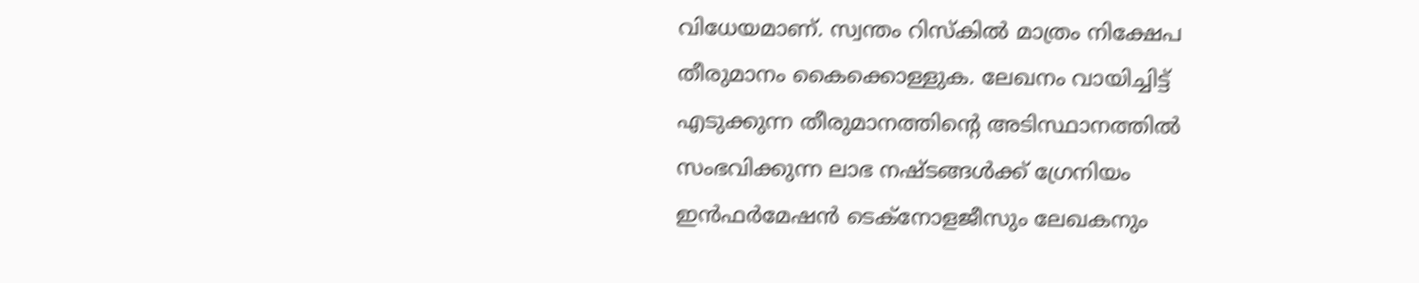വിധേയമാണ്. സ്വന്തം റിസ്‌കില്‍ മാത്രം നിക്ഷേപ തീരുമാനം കൈക്കൊള്ളുക. ലേഖനം വായിച്ചിട്ട് എടുക്കുന്ന തീരുമാനത്തിന്റെ അടിസ്ഥാനത്തില്‍ സംഭവിക്കുന്ന ലാഭ നഷ്ടങ്ങള്‍ക്ക് ഗ്രേനിയം ഇന്‍ഫര്‍മേഷന്‍ ടെക്‌നോളജീസും ലേഖകനും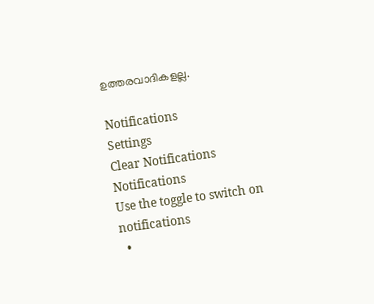ഉത്തരവാദികളല്ല.

Notifications
Settings
Clear Notifications
Notifications
Use the toggle to switch on notifications
  •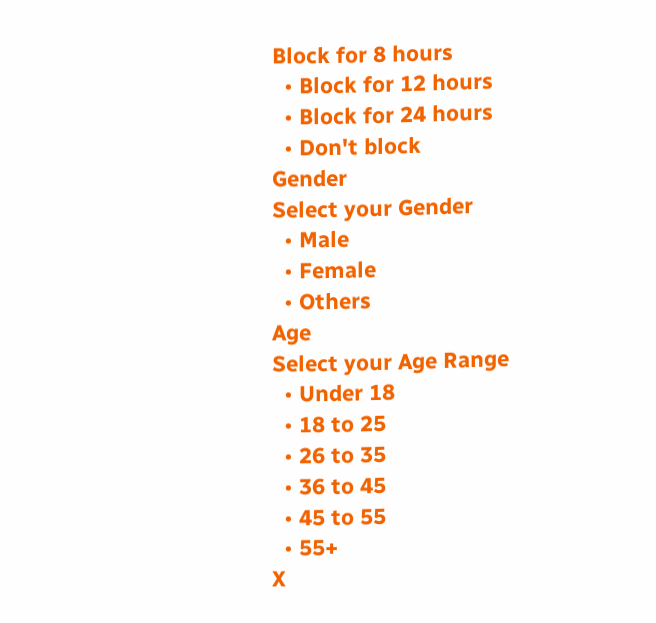Block for 8 hours
  • Block for 12 hours
  • Block for 24 hours
  • Don't block
Gender
Select your Gender
  • Male
  • Female
  • Others
Age
Select your Age Range
  • Under 18
  • 18 to 25
  • 26 to 35
  • 36 to 45
  • 45 to 55
  • 55+
X